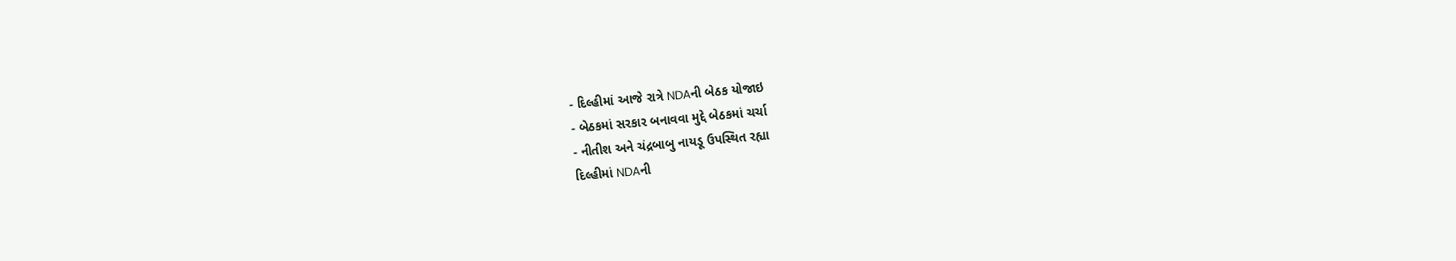- દિલ્હીમાં આજે રાત્રે NDAની બેઠક યોજાઇ
- બેઠકમાં સરકાર બનાવવા મુદ્દે બેઠકમાં ચર્ચા
- નીતીશ અને ચંદ્રબાબુ નાયડૂ ઉપસ્થિત રહ્યા
દિલ્હીમાં NDAની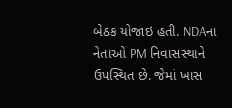બેઠક યોજાઇ હતી. NDAના નેતાઓ PM નિવાસસ્થાને ઉપસ્થિત છે. જેમાં ખાસ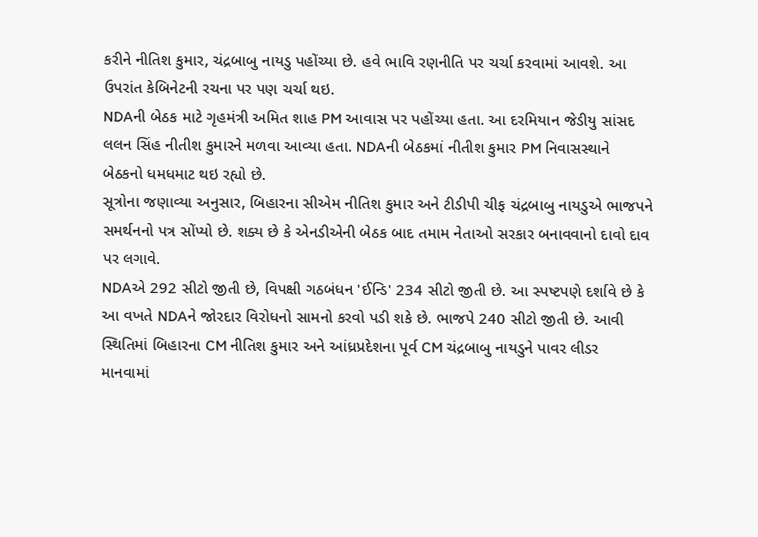કરીને નીતિશ કુમાર, ચંદ્રબાબુ નાયડુ પહોંચ્યા છે. હવે ભાવિ રણનીતિ પર ચર્ચા કરવામાં આવશે. આ ઉપરાંત કેબિનેટની રચના પર પણ ચર્ચા થઇ.
NDAની બેઠક માટે ગૃહમંત્રી અમિત શાહ PM આવાસ પર પહોંચ્યા હતા. આ દરમિયાન જેડીયુ સાંસદ લલન સિંહ નીતીશ કુમારને મળવા આવ્યા હતા. NDAની બેઠકમાં નીતીશ કુમાર PM નિવાસસ્થાને બેઠકનો ધમધમાટ થઇ રહ્યો છે.
સૂત્રોના જણાવ્યા અનુસાર, બિહારના સીએમ નીતિશ કુમાર અને ટીડીપી ચીફ ચંદ્રબાબુ નાયડુએ ભાજપને સમર્થનનો પત્ર સોંપ્યો છે. શક્ય છે કે એનડીએની બેઠક બાદ તમામ નેતાઓ સરકાર બનાવવાનો દાવો દાવ પર લગાવે.
NDAએ 292 સીટો જીતી છે, વિપક્ષી ગઠબંધન 'ઈન્ડિ' 234 સીટો જીતી છે. આ સ્પષ્ટપણે દર્શાવે છે કે આ વખતે NDAને જોરદાર વિરોધનો સામનો કરવો પડી શકે છે. ભાજપે 240 સીટો જીતી છે. આવી સ્થિતિમાં બિહારના CM નીતિશ કુમાર અને આંધ્રપ્રદેશના પૂર્વ CM ચંદ્રબાબુ નાયડુને પાવર લીડર માનવામાં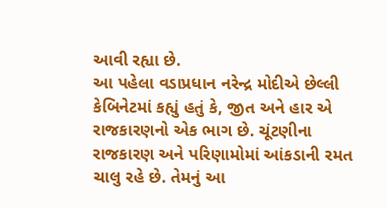આવી રહ્યા છે.
આ પહેલા વડાપ્રધાન નરેન્દ્ર મોદીએ છેલ્લી કેબિનેટમાં કહ્યું હતું કે, જીત અને હાર એ રાજકારણનો એક ભાગ છે. ચૂંટણીના રાજકારણ અને પરિણામોમાં આંકડાની રમત ચાલુ રહે છે. તેમનું આ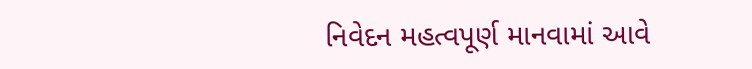નિવેદન મહત્વપૂર્ણ માનવામાં આવે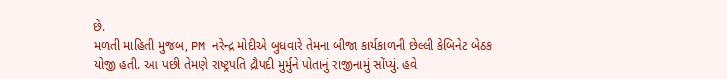છે.
મળતી માહિતી મુજબ, PM નરેન્દ્ર મોદીએ બુધવારે તેમના બીજા કાર્યકાળની છેલ્લી કેબિનેટ બેઠક યોજી હતી. આ પછી તેમણે રાષ્ટ્રપતિ દ્રૌપદી મુર્મુને પોતાનું રાજીનામું સોંપ્યું. હવે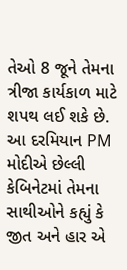તેઓ 8 જૂને તેમના ત્રીજા કાર્યકાળ માટે શપથ લઈ શકે છે. આ દરમિયાન PM મોદીએ છેલ્લી કેબિનેટમાં તેમના સાથીઓને કહ્યું કે જીત અને હાર એ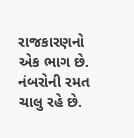રાજકારણનો એક ભાગ છે. નંબરોની રમત ચાલુ રહે છે.